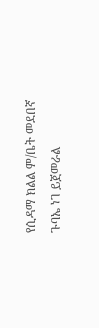የሲዳማ ክልል ም/ቤት መደበኛ ጉባኤ ነገ ይጀመራል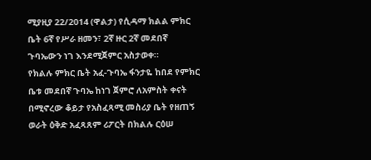ሚያዚያ 22/2014 (ዋልታ) የሲዳማ ክልል ምክር ቤት 6ኛ የሥራ ዘመን፣ 2ኛ ዙር 2ኛ መደበኛ ጉባኤውን ነገ እንደሚጀምር አስታወቀ።
የክልሉ ምክር ቤት አፈ-ጉባኤ ፋንታዬ ከበደ የምክር ቤቱ መደበኛ ጉባኤ ከነገ ጀምሮ ለአምስት ቀናት በሚኖረው ቆይታ የአስፈጻሚ መስሪያ ቤት የዘጠኝ ወራት ዕቅድ አፈጻጸም ሪፖርት በክልሉ ርዕሠ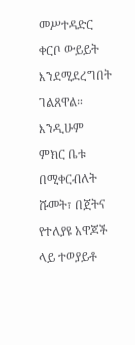መሥተዳድር ቀርቦ ውይይት እንደሚደረግበት ገልጸዋል።
እንዲሁም ምክር ቤቱ በሚቀርብለት ሹመት፣ በጀትና የተለያዩ አዋጆች ላይ ተወያይቶ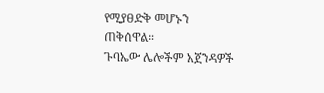የሚያፀድቅ መሆኑን ጠቅሰዋል።
ጉባኤው ሌሎችም አጀንዳዎች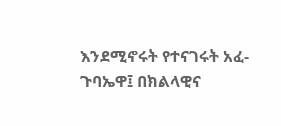እንደሚኖሩት የተናገሩት አፈ-ጉባኤዋ፤ በክልላዊና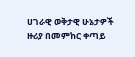ሀገራዊ ወቅታዊ ሁኔታዎች ዙሪያ በመምከር ቀጣይ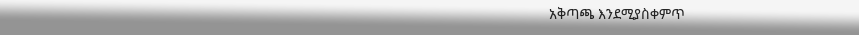አቅጣጫ እንደሚያስቀምጥ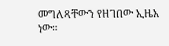መግለጻቸውን የዘገበው ኢዜአ ነው።